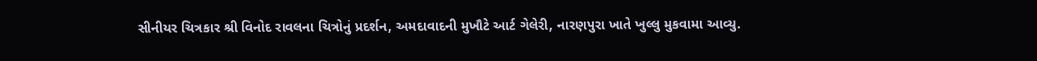સીનીયર ચિત્રકાર શ્રી વિનોદ રાવલના ચિત્રોનું પ્રદર્શન, અમદાવાદની મુખૌટે આર્ટ ગેલેરી, નારણપુરા ખાતે ખુલ્લુ મુકવામા આવ્યુ.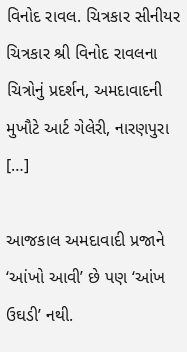વિનોદ રાવલ. ચિત્રકાર સીનીયર ચિત્રકાર શ્રી વિનોદ રાવલના ચિત્રોનું પ્રદર્શન, અમદાવાદની મુખૌટે આર્ટ ગેલેરી, નારણપુરા […]

આજકાલ અમદાવાદી પ્રજાને ‘આંખો આવી’ છે પણ ‘આંખ ઉઘડી’ નથી.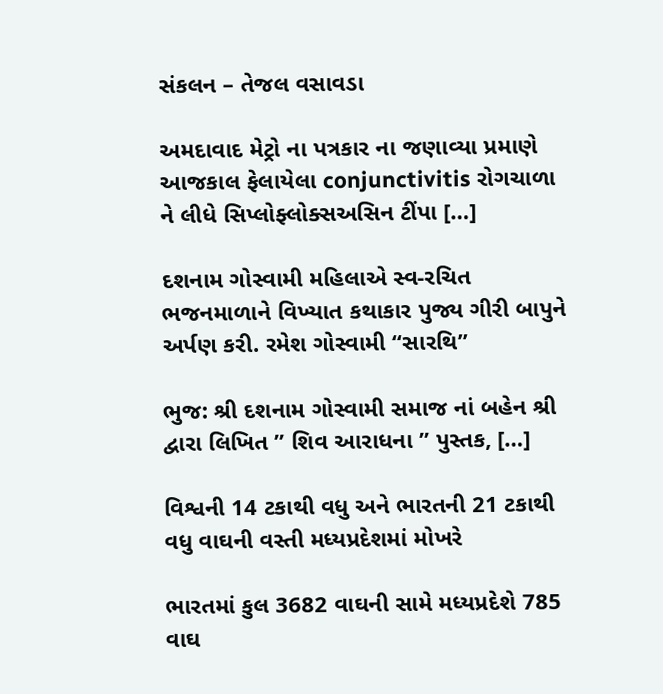સંકલન – તેજલ વસાવડા

અમદાવાદ મેટ્રો ના પત્રકાર ના જણાવ્યા પ્રમાણે આજકાલ ફેલાયેલા conjunctivitis રોગચાળા ને લીધે સિપ્લોફ્લોક્સઅસિન ટીંપા […]

દશનામ ગોસ્વામી મહિલાએ સ્વ-રચિત ભજનમાળાને વિખ્યાત કથાકાર પુજ્ય ગીરી બાપુને અર્પણ કરી. રમેશ ગોસ્વામી “સારથિ”

ભુજ: શ્રી દશનામ ગોસ્વામી સમાજ નાં બહેન શ્રી દ્વારા લિખિત ” શિવ આરાધના ” પુસ્તક, […]

વિશ્વની 14 ટકાથી વધુ અને ભારતની 21 ટકાથી વધુ વાઘની વસ્તી મધ્યપ્રદેશમાં મોખરે

ભારતમાં કુલ 3682 વાઘની સામે મધ્યપ્રદેશે 785 વાઘ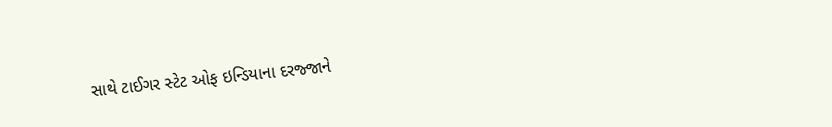સાથે ટાઈગર સ્ટેટ ઓફ ઇન્ડિયાના દરજ્જાને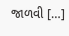જાળવી […]